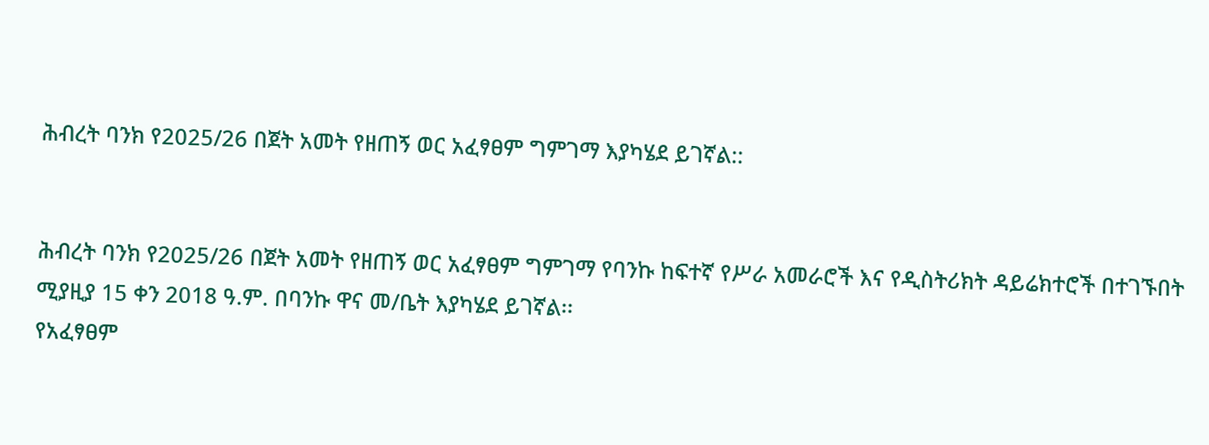ሕብረት ባንክ የ2025/26 በጀት አመት የዘጠኝ ወር አፈፃፀም ግምገማ እያካሄደ ይገኛል::


ሕብረት ባንክ የ2025/26 በጀት አመት የዘጠኝ ወር አፈፃፀም ግምገማ የባንኩ ከፍተኛ የሥራ አመራሮች እና የዲስትሪክት ዳይሬክተሮች በተገኙበት ሚያዚያ 15 ቀን 2018 ዓ.ም. በባንኩ ዋና መ/ቤት እያካሄደ ይገኛል፡፡
የአፈፃፀም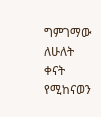ግምገማው ለሁለት ቀናት የሚከናወን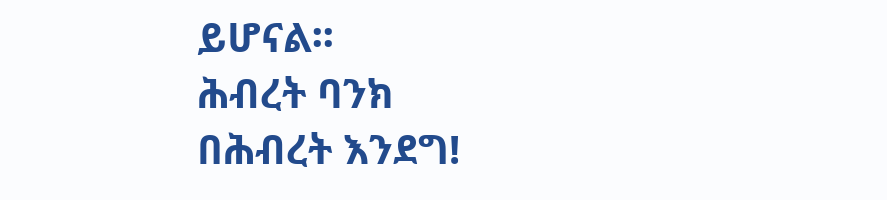ይሆናል፡፡
ሕብረት ባንክ
በሕብረት እንደግ!